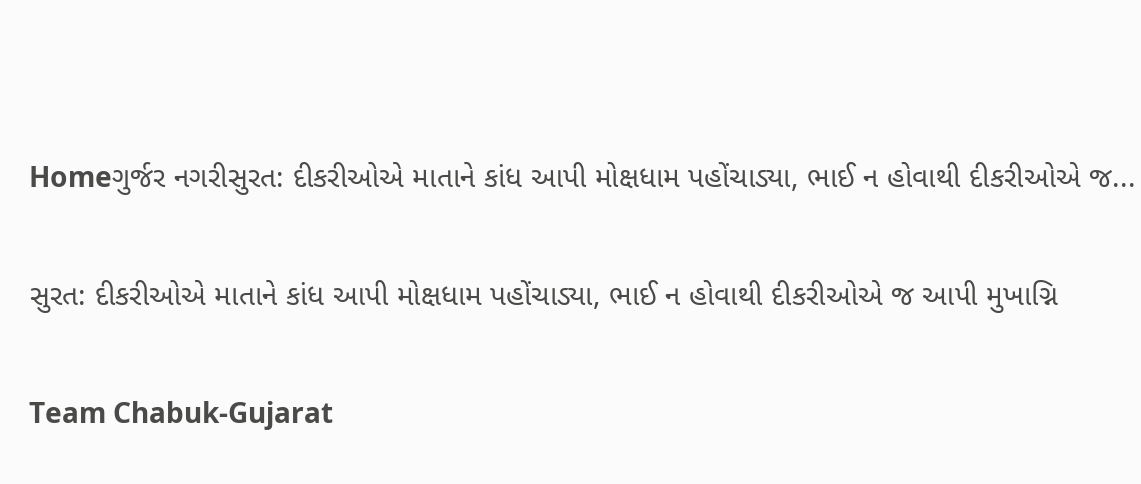Homeગુર્જર નગરીસુરત: દીકરીઓએ માતાને કાંધ આપી મોક્ષધામ પહોંચાડ્યા, ભાઈ ન હોવાથી દીકરીઓએ જ...

સુરત: દીકરીઓએ માતાને કાંધ આપી મોક્ષધામ પહોંચાડ્યા, ભાઈ ન હોવાથી દીકરીઓએ જ આપી મુખાગ્નિ

Team Chabuk-Gujarat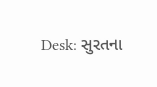Desk: સુરતના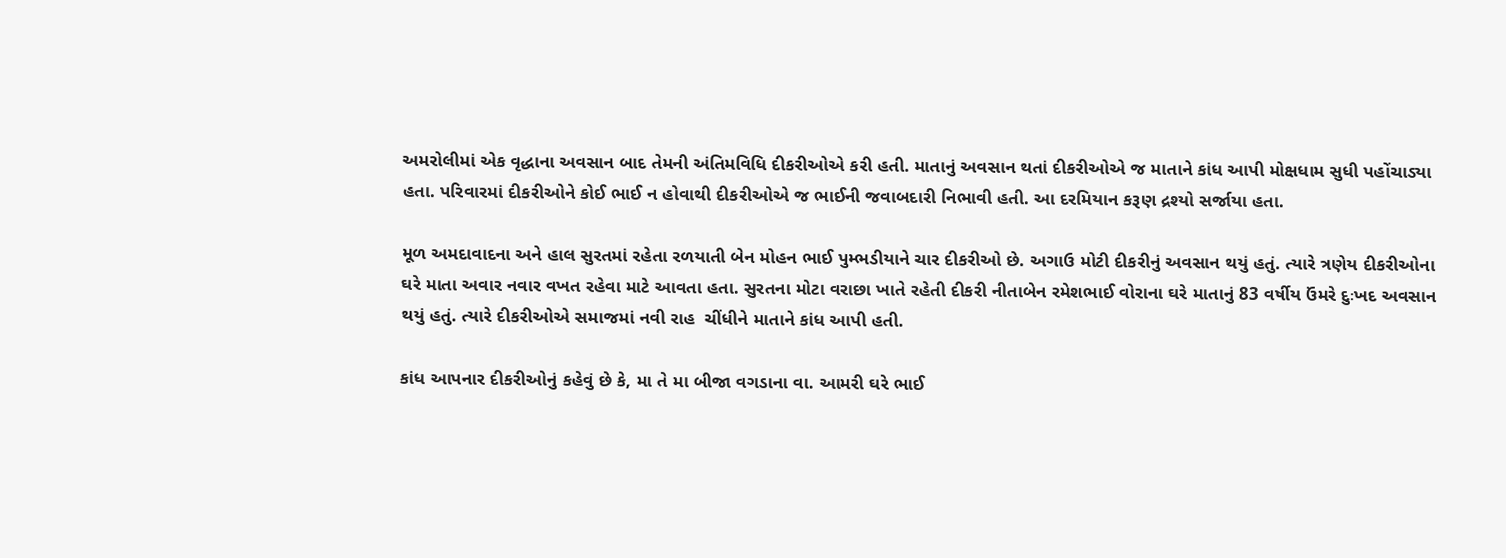અમરોલીમાં એક વૃદ્ધાના અવસાન બાદ તેમની અંતિમવિધિ દીકરીઓએ કરી હતી. માતાનું અવસાન થતાં દીકરીઓએ જ માતાને કાંધ આપી મોક્ષધામ સુધી પહોંચાડ્યા હતા. પરિવારમાં દીકરીઓને કોઈ ભાઈ ન હોવાથી દીકરીઓએ જ ભાઈની જવાબદારી નિભાવી હતી. આ દરમિયાન કરૂણ દ્રશ્યો સર્જાયા હતા.

મૂળ અમદાવાદના અને હાલ સુરતમાં રહેતા રળયાતી બેન મોહન ભાઈ પુમ્ભડીયાને ચાર દીકરીઓ છે. અગાઉ મોટી દીકરીનું અવસાન થયું હતું. ત્યારે ત્રણેય દીકરીઓના ઘરે માતા અવાર નવાર વખત રહેવા માટે આવતા હતા. સુરતના મોટા વરાછા ખાતે રહેતી દીકરી નીતાબેન રમેશભાઈ વોરાના ઘરે માતાનું 83 વર્ષીય ઉંમરે દુઃખદ અવસાન થયું હતું. ત્યારે દીકરીઓએ સમાજમાં નવી રાહ  ચીંધીને માતાને કાંધ આપી હતી.

કાંધ આપનાર દીકરીઓનું કહેવું છે કે, મા તે મા બીજા વગડાના વા. આમરી ઘરે ભાઈ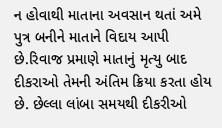ન હોવાથી માતાના અવસાન થતાં અમે પુત્ર બનીને માતાને વિદાય આપી છે.રિવાજ પ્રમાણે માતાનું મૃત્યુ બાદ દીકરાઓ તેમની અંતિમ ક્રિયા કરતા હોય છે. છેલ્લા લાંબા સમયથી દીકરીઓ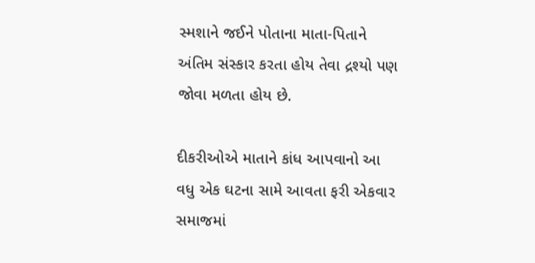સ્મશાને જઈને પોતાના માતા-પિતાને અંતિમ સંસ્કાર કરતા હોય તેવા દ્રશ્યો પણ જોવા મળતા હોય છે.

દીકરીઓએ માતાને કાંધ આપવાનો આ વધુ એક ઘટના સામે આવતા ફરી એકવાર સમાજમાં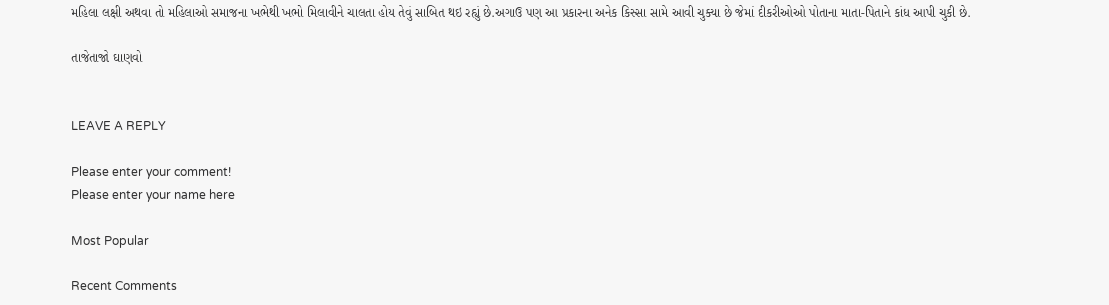મહિલા લક્ષી અથવા તો મહિલાઓ સમાજના ખભેથી ખભો મિલાવીને ચાલતા હોય તેવું સાબિત થઇ રહ્યું છે.અગાઉ પણ આ પ્રકારના અનેક કિસ્સા સામે આવી ચુક્યા છે જેમાં દીકરીઓઓ પોતાના માતા-પિતાને કાંધ આપી ચુકી છે.

તાજેતાજો ઘાણવો


LEAVE A REPLY

Please enter your comment!
Please enter your name here

Most Popular

Recent Comments